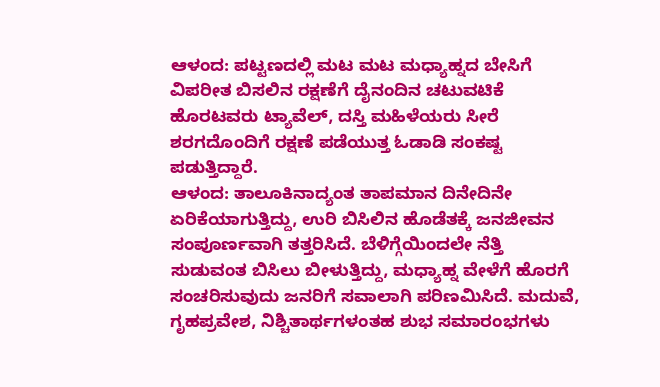ಆಳಂದ: ಪಟ್ಟಣದಲ್ಲಿ ಮಟ ಮಟ ಮಧ್ಯಾಹ್ನದ ಬೇಸಿಗೆ ವಿಪರೀತ ಬಿಸಲಿನ ರಕ್ಷಣೆಗೆ ದೈನಂದಿನ ಚಟುವಟಿಕೆ ಹೊರಟವರು ಟ್ಯಾವೆಲ್, ದಸ್ತಿ ಮಹಿಳೆಯರು ಸೀರೆ ಶರಗದೊಂದಿಗೆ ರಕ್ಷಣೆ ಪಡೆಯುತ್ತ ಓಡಾಡಿ ಸಂಕಷ್ಟ ಪಡುತ್ತಿದ್ದಾರೆ.
ಆಳಂದ: ತಾಲೂಕಿನಾದ್ಯಂತ ತಾಪಮಾನ ದಿನೇದಿನೇ ಏರಿಕೆಯಾಗುತ್ತಿದ್ದು, ಉರಿ ಬಿಸಿಲಿನ ಹೊಡೆತಕ್ಕೆ ಜನಜೀವನ ಸಂಪೂರ್ಣವಾಗಿ ತತ್ತರಿಸಿದೆ. ಬೆಳಿಗ್ಗೆಯಿಂದಲೇ ನೆತ್ತಿ ಸುಡುವಂತ ಬಿಸಿಲು ಬೀಳುತ್ತಿದ್ದು, ಮಧ್ಯಾಹ್ನ ವೇಳೆಗೆ ಹೊರಗೆ ಸಂಚರಿಸುವುದು ಜನರಿಗೆ ಸವಾಲಾಗಿ ಪರಿಣಮಿಸಿದೆ. ಮದುವೆ, ಗೃಹಪ್ರವೇಶ, ನಿಶ್ಚಿತಾರ್ಥಗಳಂತಹ ಶುಭ ಸಮಾರಂಭಗಳು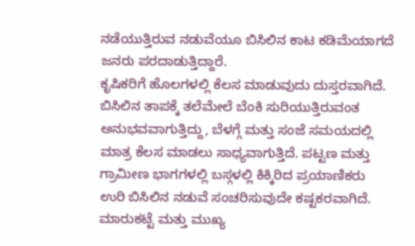ನಡೆಯುತ್ತಿರುವ ನಡುವೆಯೂ ಬಿಸಿಲಿನ ಕಾಟ ಕಡಿಮೆಯಾಗದೆ ಜನರು ಪರದಾಡುತ್ತಿದ್ದಾರೆ.
ಕೃಷಿಕರಿಗೆ ಹೊಲಗಳಲ್ಲಿ ಕೆಲಸ ಮಾಡುವುದು ದುಸ್ತರವಾಗಿದೆ. ಬಿಸಿಲಿನ ತಾಪಕ್ಕೆ ತಲೆಮೇಲೆ ಬೆಂಕಿ ಸುರಿಯುತ್ತಿರುವಂತ ಅನುಭವವಾಗುತ್ತಿದ್ದು, ಬೆಳಗ್ಗೆ ಮತ್ತು ಸಂಜೆ ಸಮಯದಲ್ಲಿ ಮಾತ್ರ ಕೆಲಸ ಮಾಡಲು ಸಾಧ್ಯವಾಗುತ್ತಿದೆ. ಪಟ್ಟಣ ಮತ್ತು ಗ್ರಾಮೀಣ ಭಾಗಗಳಲ್ಲಿ ಬಸ್ಗಳಲ್ಲಿ ಕಿಕ್ಕಿರಿದ ಪ್ರಯಾಣಿಕರು ಉರಿ ಬಿಸಿಲಿನ ನಡುವೆ ಸಂಚರಿಸುವುದೇ ಕಷ್ಟಕರವಾಗಿದೆ.
ಮಾರುಕಟ್ಟೆ ಮತ್ತು ಮುಖ್ಯ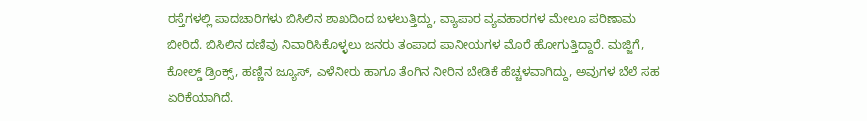ರಸ್ತೆಗಳಲ್ಲಿ ಪಾದಚಾರಿಗಳು ಬಿಸಿಲಿನ ಶಾಖದಿಂದ ಬಳಲುತ್ತಿದ್ದು, ವ್ಯಾಪಾರ ವ್ಯವಹಾರಗಳ ಮೇಲೂ ಪರಿಣಾಮ ಬೀರಿದೆ. ಬಿಸಿಲಿನ ದಣಿವು ನಿವಾರಿಸಿಕೊಳ್ಳಲು ಜನರು ತಂಪಾದ ಪಾನೀಯಗಳ ಮೊರೆ ಹೋಗುತ್ತಿದ್ದಾರೆ. ಮಜ್ಜಿಗೆ, ಕೋಲ್ಡ್ ಡ್ರಿಂಕ್ಸ್, ಹಣ್ಣಿನ ಜ್ಯೂಸ್, ಎಳೆನೀರು ಹಾಗೂ ತೆಂಗಿನ ನೀರಿನ ಬೇಡಿಕೆ ಹೆಚ್ಚಳವಾಗಿದ್ದು, ಅವುಗಳ ಬೆಲೆ ಸಹ ಏರಿಕೆಯಾಗಿದೆ.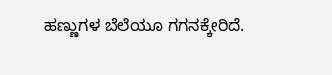ಹಣ್ಣುಗಳ ಬೆಲೆಯೂ ಗಗನಕ್ಕೇರಿದೆ.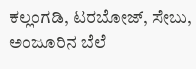ಕಲ್ಲಂಗಡಿ, ಟರಬೋಜ್, ಸೇಬು, ಅಂಜೂರಿನ ಬೆಲೆ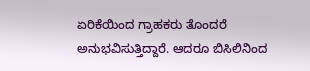ಏರಿಕೆಯಿಂದ ಗ್ರಾಹಕರು ತೊಂದರೆ ಅನುಭವಿಸುತ್ತಿದ್ದಾರೆ. ಆದರೂ ಬಿಸಿಲಿನಿಂದ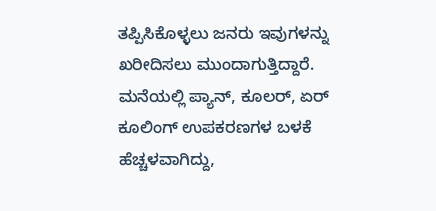ತಪ್ಪಿಸಿಕೊಳ್ಳಲು ಜನರು ಇವುಗಳನ್ನು ಖರೀದಿಸಲು ಮುಂದಾಗುತ್ತಿದ್ದಾರೆ.
ಮನೆಯಲ್ಲಿ ಪ್ಯಾನ್, ಕೂಲರ್, ಏರ್ ಕೂಲಿಂಗ್ ಉಪಕರಣಗಳ ಬಳಕೆ ಹೆಚ್ಚಳವಾಗಿದ್ದು,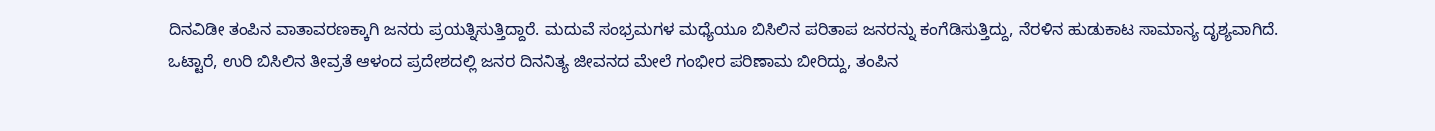ದಿನವಿಡೀ ತಂಪಿನ ವಾತಾವರಣಕ್ಕಾಗಿ ಜನರು ಪ್ರಯತ್ನಿಸುತ್ತಿದ್ದಾರೆ. ಮದುವೆ ಸಂಭ್ರಮಗಳ ಮಧ್ಯೆಯೂ ಬಿಸಿಲಿನ ಪರಿತಾಪ ಜನರನ್ನು ಕಂಗೆಡಿಸುತ್ತಿದ್ದು, ನೆರಳಿನ ಹುಡುಕಾಟ ಸಾಮಾನ್ಯ ದೃಶ್ಯವಾಗಿದೆ.
ಒಟ್ಟಾರೆ, ಉರಿ ಬಿಸಿಲಿನ ತೀವ್ರತೆ ಆಳಂದ ಪ್ರದೇಶದಲ್ಲಿ ಜನರ ದಿನನಿತ್ಯ ಜೀವನದ ಮೇಲೆ ಗಂಭೀರ ಪರಿಣಾಮ ಬೀರಿದ್ದು, ತಂಪಿನ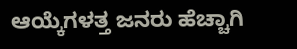ಆಯ್ಕೆಗಳತ್ತ ಜನರು ಹೆಚ್ಚಾಗಿ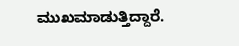ಮುಖಮಾಡುತ್ತಿದ್ದಾರೆ.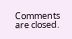Comments are closed.